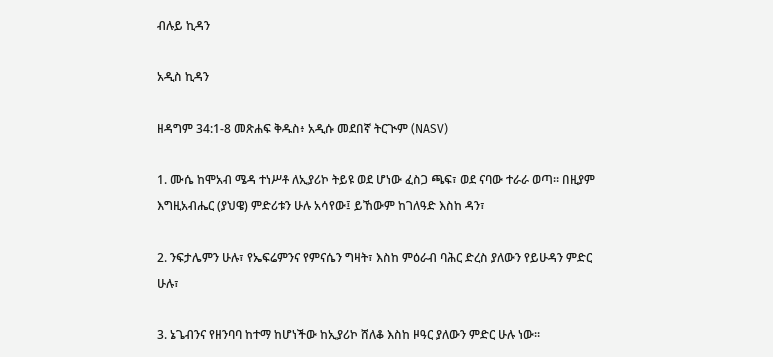ብሉይ ኪዳን

አዲስ ኪዳን

ዘዳግም 34:1-8 መጽሐፍ ቅዱስ፥ አዲሱ መደበኛ ትርጒም (NASV)

1. ሙሴ ከሞአብ ሜዳ ተነሥቶ ለኢያሪኮ ትይዩ ወደ ሆነው ፈስጋ ጫፍ፣ ወደ ናባው ተራራ ወጣ። በዚያም እግዚአብሔር (ያህዌ) ምድሪቱን ሁሉ አሳየው፤ ይኸውም ከገለዓድ እስከ ዳን፣

2. ንፍታሌምን ሁሉ፣ የኤፍሬምንና የምናሴን ግዛት፣ እስከ ምዕራብ ባሕር ድረስ ያለውን የይሁዳን ምድር ሁሉ፣

3. ኔጌብንና የዘንባባ ከተማ ከሆነችው ከኢያሪኮ ሸለቆ እስከ ዞዓር ያለውን ምድር ሁሉ ነው።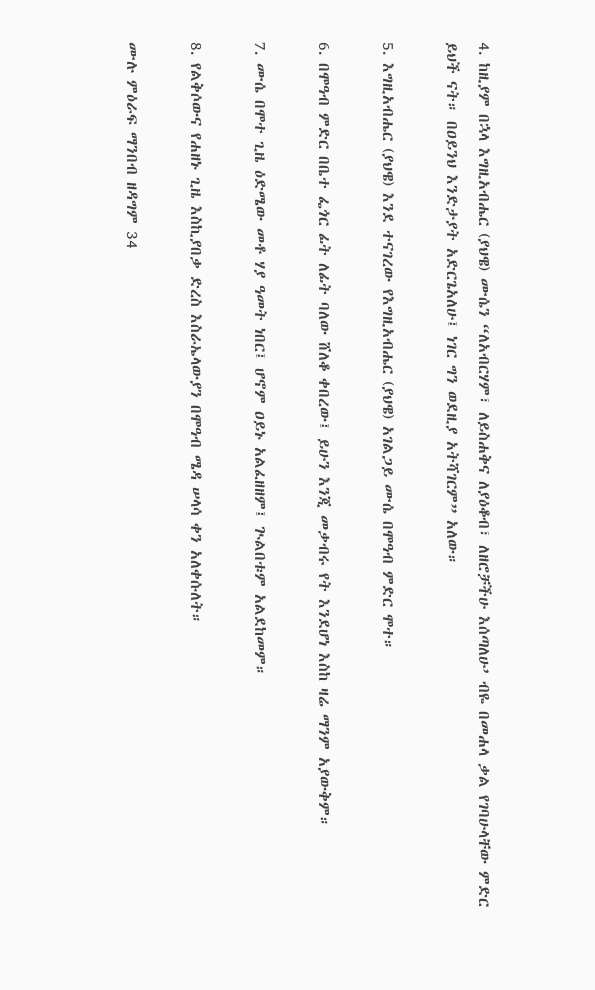4. ከዚያም በኋላ እግዚአብሔር (ያህዌ) ሙሴን “ለአብርሃም፣ ለይስሐቅና ለያዕቆብ፣ ለዘሮቻችሁ እሰጣለሁ’ ብዬ በመሐላ ቃል የገባሁላቸው ምድር ይህች ናት። በዐይንህ እንድታያት አድርጌአለሁ፤ ነገር ግን ወደዚያ አትሻገርም” አለው።

5. እግዚአብሔር (ያህዌ) እንደ ተናገረው የእግዚአብሔር (ያህዌ) አገልጋይ ሙሴ በሞዓብ ምድር ሞተ።

6. በሞዓብ ምድር በቤተ ፌጎር ፊት ለፊት ባለው ሸለቆ ቀበረው፤ ይሁን እንጂ መቃብሩ የት እንደሆነ እስከ ዛሬ ማንም አያውቅም።

7. ሙሴ በሞተ ጊዜ ዕድሜው መቶ ሃያ ዓመት ነበር፤ ሆኖም ዐይኑ አልፈዘዘም፤ ጒልበቱም አልደከመም።

8. የልቅሶውና የሐዘኑ ጊዜ እስኪያበቃ ድረስ እስራኤላውያን በሞዓብ ሜዳ ሠላሳ ቀን አለቀሱለት።

ሙሉ ምዕራፍ ማንበብ ዘዳግም 34